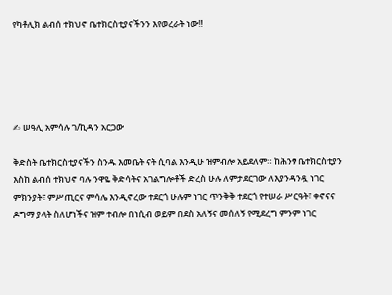የካቶሊክ ልብሰ ተክህኖ ቤተክርስቲያናችንን እየወረራት ነው‼





✍ ሠዓሊ አምሳሉ ገ/ኪዳን አርጋው

ቅድስት ቤተክርስቲያናችን ስንዱ እመቤት ናት ሲባል እንዲሁ ዝምብሎ አይደለም። ከሕንፃ ቤተክርስቲያን እስከ ልብሰ ተክህኖ ባሉ ንዋዬ ቅድሳትና አገልግሎቶች ድረስ ሁሉ ለምታደርገው ለእያንዳንዷ ነገር ምክንያት፣ ምሥጢርና ምሳሌ እንዲኖረው ተደርጎ ሁሉም ነገር ጥንቅቅ ተደርጎ የተሠራ ሥርዓት፣ ቀኖናና ዶግማ ያላት ስለሆነችና ዝም ተብሎ በነሲብ ወይም በደስ አለኝና መሰለኝ የሚደረግ ምንም ነገር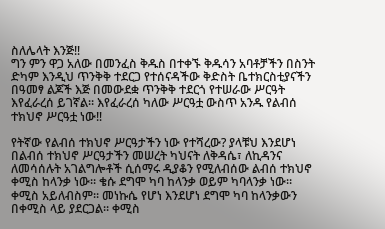ስለሌላት እንጅ‼
ግን ምን ዋጋ አለው በመንፈስ ቅዱስ በተቀኙ ቅዱሳን አባቶቻችን በስንት ድካም እንዲህ ጥንቅቅ ተደርጋ የተሰናዳችው ቅድስት ቤተክርስቲያናችን በዓመፃ ልጆች እጅ በመውደቋ ጥንቅቅ ተደርጎ የተሠራው ሥርዓት እየፈራረሰ ይገኛል። እየፈራረሰ ካለው ሥርዓቷ ውስጥ አንዱ የልብሰ ተክህኖ ሥርዓቷ ነው‼

የትኛው የልብሰ ተክህኖ ሥርዓታችን ነው የተሻረው? ያላቹህ እንደሆነ በልብሰ ተክህኖ ሥርዓታችን መሠረት ካህናት ለቅዳሴ፣ ለኪዳንና ለመሳሰሉት አገልግሎቶች ሲሰማሩ ዲያቆን የሚለብሰው ልብሰ ተክህኖ ቀሚስ ከላንቃ ነው። ቄሱ ደግሞ ካባ ከላንቃ ወይም ካባላንቃ ነው። ቀሚስ አይለብስም። መነኩሴ የሆነ እንደሆነ ደግሞ ካባ ከላንቃውን በቀሚስ ላይ ያደርጋል። ቀሚስ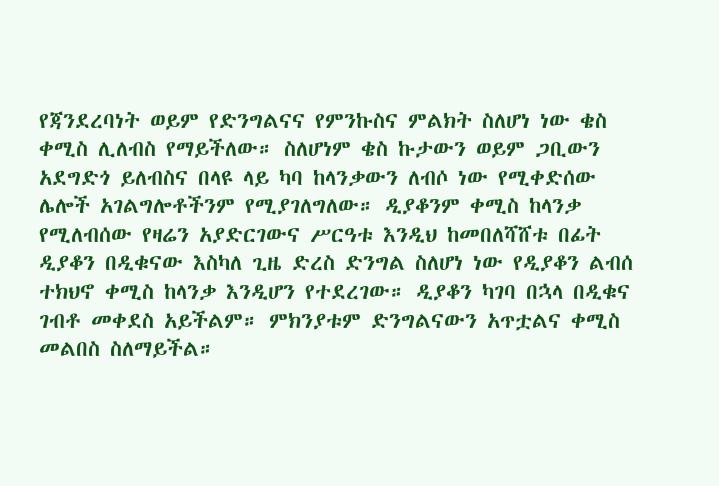የጃንደረባነት ወይም የድንግልናና የምንኩስና ምልክት ስለሆነ ነው ቄስ ቀሚስ ሊለብስ የማይችለው። ስለሆነም ቄስ ኩታውን ወይም ጋቢውን አደግድጎ ይለብስና በላዩ ላይ ካባ ከላንቃውን ለብሶ ነው የሚቀድሰው ሌሎች አገልግሎቶችንም የሚያገለግለው። ዲያቆንም ቀሚስ ከላንቃ የሚለብሰው የዛሬን አያድርገውና ሥርዓቱ እንዲህ ከመበለሻሸቱ በፊት ዲያቆን በዲቁናው እስካለ ጊዜ ድረስ ድንግል ስለሆነ ነው የዲያቆን ልብሰ ተክህኖ ቀሚስ ከላንቃ እንዲሆን የተደረገው። ዲያቆን ካገባ በኋላ በዲቁና ገብቶ መቀደስ አይችልም። ምክንያቱም ድንግልናውን አጥቷልና ቀሚስ መልበስ ስለማይችል።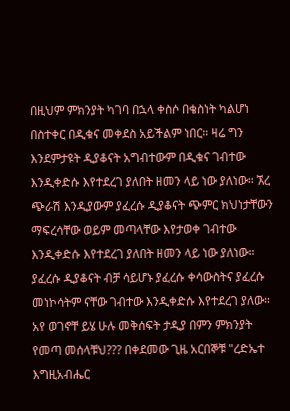በዚህም ምክንያት ካገባ በኋላ ቀስሶ በቄስነት ካልሆነ በስተቀር በዲቁና መቀደስ አይችልም ነበር። ዛሬ ግን እንደምታዩት ዲያቆናት አግብተውም በዲቁና ገብተው እንዲቀድሱ እየተደረገ ያለበት ዘመን ላይ ነው ያለነው። ኧረ ጭራሽ እንዲያውም ያፈረሱ ዲያቆናት ጭምር ክህነታቸውን ማፍረሳቸው ወይም መጣላቸው እየታወቀ ገብተው እንዲቀድሱ እየተደረገ ያለበት ዘመን ላይ ነው ያለነው። ያፈረሱ ዲያቆናት ብቻ ሳይሆኑ ያፈረሱ ቀሳውስትና ያፈረሱ መነኮሳትም ናቸው ገብተው እንዲቀድሱ እየተደረገ ያለው። አየ ወገኖቸ ይሄ ሁሉ መቅሰፍት ታዲያ በምን ምክንያት የመጣ መሰላቹህ??? በቀደመው ጊዜ አርበኞቹ "ረድኤተ እግዚአብሔር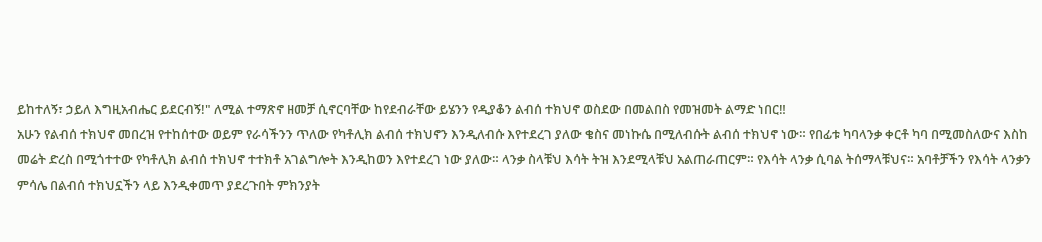ይከተለኝ፣ ኃይለ እግዚአብሔር ይደርብኝ!" ለሚል ተማጽኖ ዘመቻ ሲኖርባቸው ከየደብራቸው ይሄንን የዲያቆን ልብሰ ተክህኖ ወስደው በመልበስ የመዝመት ልማድ ነበር‼
አሁን የልብሰ ተክህኖ መበረዝ የተከሰተው ወይም የራሳችንን ጥለው የካቶሊክ ልብሰ ተክህኖን እንዲለብሱ እየተደረገ ያለው ቄስና መነኩሴ በሚለብሱት ልብሰ ተክህኖ ነው። የበፊቱ ካባላንቃ ቀርቶ ካባ በሚመስለውና እስከ መሬት ድረስ በሚጎተተው የካቶሊክ ልብሰ ተክህኖ ተተክቶ አገልግሎት እንዲከወን እየተደረገ ነው ያለው። ላንቃ ስላቹህ እሳት ትዝ እንደሚላቹህ አልጠራጠርም። የእሳት ላንቃ ሲባል ትሰማላቹህና። አባቶቻችን የእሳት ላንቃን ምሳሌ በልብሰ ተክህኗችን ላይ እንዲቀመጥ ያደረጉበት ምክንያት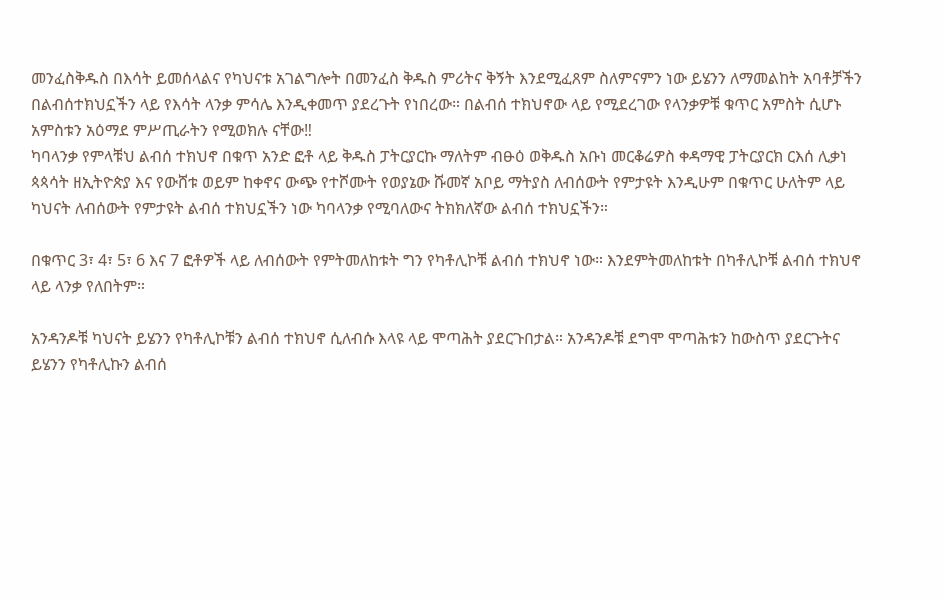መንፈስቅዱስ በእሳት ይመሰላልና የካህናቱ አገልግሎት በመንፈስ ቅዱስ ምሪትና ቅኝት እንደሚፈጸም ስለምናምን ነው ይሄንን ለማመልከት አባቶቻችን በልብሰተክህኗችን ላይ የእሳት ላንቃ ምሳሌ እንዲቀመጥ ያደረጉት የነበረው። በልብሰ ተክህኖው ላይ የሚደረገው የላንቃዎቹ ቁጥር አምስት ሲሆኑ አምስቱን አዕማደ ምሥጢራትን የሚወክሉ ናቸው‼
ካባላንቃ የምላቹህ ልብሰ ተክህኖ በቁጥ አንድ ፎቶ ላይ ቅዱስ ፓትርያርኩ ማለትም ብፁዕ ወቅዱስ አቡነ መርቆሬዎስ ቀዳማዊ ፓትርያርክ ርእሰ ሊቃነ ጳጳሳት ዘኢትዮጵያ እና የውሸቱ ወይም ከቀኖና ውጭ የተሾሙት የወያኔው ሹመኛ አቦይ ማትያስ ለብሰውት የምታዩት እንዲሁም በቁጥር ሁለትም ላይ ካህናት ለብሰውት የምታዩት ልብሰ ተክህኗችን ነው ካባላንቃ የሚባለውና ትክክለኛው ልብሰ ተክህኗችን።

በቁጥር 3፣ 4፣ 5፣ 6 እና 7 ፎቶዎች ላይ ለብሰውት የምትመለከቱት ግን የካቶሊኮቹ ልብሰ ተክህኖ ነው። እንደምትመለከቱት በካቶሊኮቹ ልብሰ ተክህኖ ላይ ላንቃ የለበትም።

አንዳንዶቹ ካህናት ይሄንን የካቶሊኮቹን ልብሰ ተክህኖ ሲለብሱ እላዩ ላይ ሞጣሕት ያደርጉበታል። አንዳንዶቹ ደግሞ ሞጣሕቱን ከውስጥ ያደርጉትና ይሄንን የካቶሊኩን ልብሰ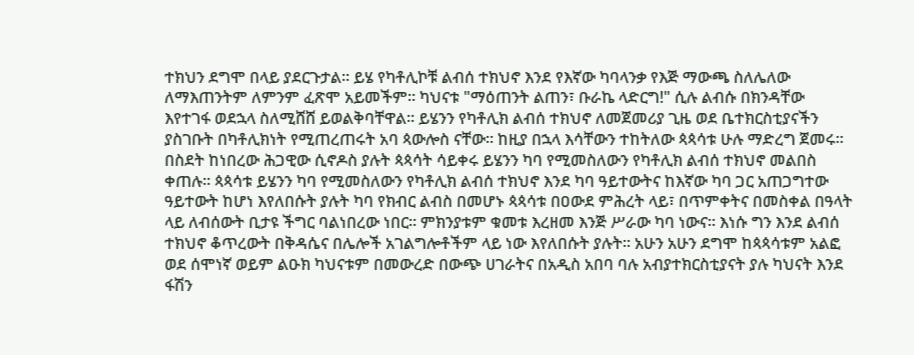ተክህን ደግሞ በላይ ያደርጉታል። ይሄ የካቶሊኮቹ ልብሰ ተክህኖ እንደ የእኛው ካባላንቃ የእጅ ማውጫ ስለሌለው ለማእጠንትም ለምንም ፈጽሞ አይመችም። ካህናቱ "ማዕጠንት ልጠን፣ ቡራኬ ላድርግ!" ሲሉ ልብሱ በክንዳቸው እየተገፋ ወደኋላ ስለሚሸሸ ይወልቅባቸዋል። ይሄንን የካቶሊክ ልብሰ ተክህኖ ለመጀመሪያ ጊዜ ወደ ቤተክርስቲያናችን ያስገቡት በካቶሊክነት የሚጠረጠሩት አባ ጳውሎስ ናቸው። ከዚያ በኋላ እሳቸውን ተከትለው ጳጳሳቱ ሁሉ ማድረግ ጀመሩ። በስደት ከነበረው ሕጋዊው ሲኖዶስ ያሉት ጳጳሳት ሳይቀሩ ይሄንን ካባ የሚመስለውን የካቶሊክ ልብሰ ተክህኖ መልበስ ቀጠሉ። ጳጳሳቱ ይሄንን ካባ የሚመስለውን የካቶሊክ ልብሰ ተክህኖ እንደ ካባ ዓይተውትና ከእኛው ካባ ጋር አጠጋግተው ዓይተውት ከሆነ እየለበሱት ያሉት ካባ የክብር ልብስ በመሆኑ ጳጳሳቱ በዐውደ ምሕረት ላይ፣ በጥምቀትና በመስቀል በዓላት ላይ ለብሰውት ቢታዩ ችግር ባልነበረው ነበር። ምክንያቱም ቁመቱ እረዘመ እንጅ ሥራው ካባ ነውና። እነሱ ግን እንደ ልብሰ ተክህኖ ቆጥረውት በቅዳሴና በሌሎች አገልግሎቶችም ላይ ነው እየለበሱት ያሉት። አሁን አሁን ደግሞ ከጳጳሳቱም አልፎ ወደ ሰሞነኛ ወይም ልዑክ ካህናቱም በመውረድ በውጭ ሀገራትና በአዲስ አበባ ባሉ አብያተክርስቲያናት ያሉ ካህናት እንደ ፋሽን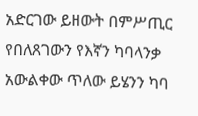አድርገው ይዘውት በምሥጢር የበለጸገውን የእኛን ካባላንቃ አውልቀው ጥለው ይሄንን ካባ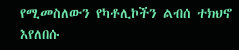የሚመስለውን የካቶሊኮችን ልብሰ ተክህኖ እየለበሱ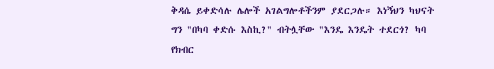ቅዳሴ ይቀድሳሉ ሌሎች አገልግሎቶችንም ያደርጋሉ። እነኝህን ካህናት ግን "በካባ ቀድሱ እስኪ?" ብትሏቸው "እንዴ እንዴት ተደርጎ? ካባ የክብር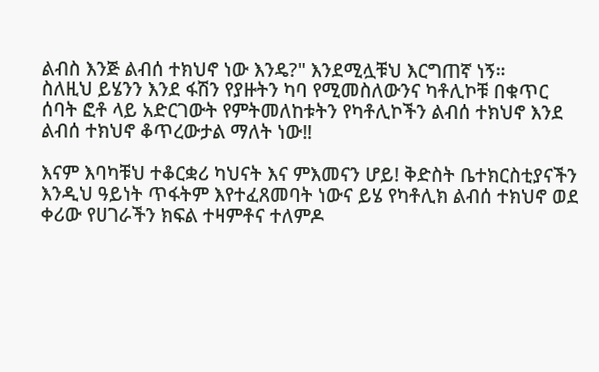ልብስ እንጅ ልብሰ ተክህኖ ነው እንዴ?" እንደሚሏቹህ እርግጠኛ ነኝ።
ስለዚህ ይሄንን እንደ ፋሽን የያዙትን ካባ የሚመስለውንና ካቶሊኮቹ በቁጥር ሰባት ፎቶ ላይ አድርገውት የምትመለከቱትን የካቶሊኮችን ልብሰ ተክህኖ እንደ ልብሰ ተክህኖ ቆጥረውታል ማለት ነው‼

እናም እባካቹህ ተቆርቋሪ ካህናት እና ምእመናን ሆይ! ቅድስት ቤተክርስቲያናችን እንዲህ ዓይነት ጥፋትም እየተፈጸመባት ነውና ይሄ የካቶሊክ ልብሰ ተክህኖ ወደ ቀሪው የሀገራችን ክፍል ተዛምቶና ተለምዶ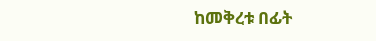ከመቅረቱ በፊት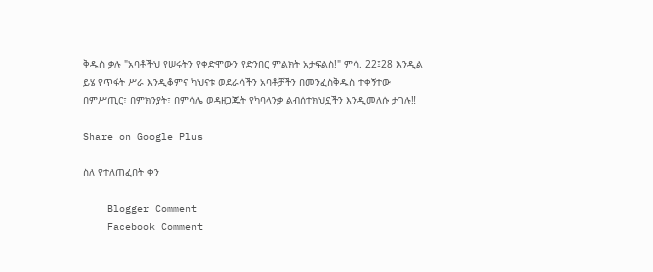ቅዱስ ቃሉ "አባቶችህ የሠሩትን የቀድሞውን የድንበር ምልክት አታፍልስ!" ምሳ. 22፤28 እንዲል ይሄ የጥፋት ሥራ እንዲቆምና ካህናቱ ወደራሳችን አባቶቻችን በመንፈስቅዱስ ተቀኝተው በምሥጢር፣ በምክንያት፣ በምሳሌ ወዳዘጋጁት የካባላንቃ ልብሰተክህኗችን እንዲመለሱ ታገሉ‼

Share on Google Plus

ስለ የተለጠፈበት ቀን

    Blogger Comment
    Facebook Comment